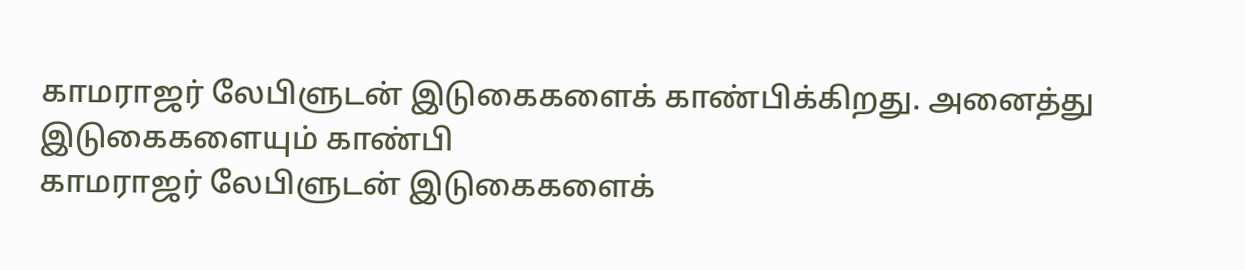காமராஜர் லேபிளுடன் இடுகைகளைக் காண்பிக்கிறது. அனைத்து இடுகைகளையும் காண்பி
காமராஜர் லேபிளுடன் இடுகைகளைக்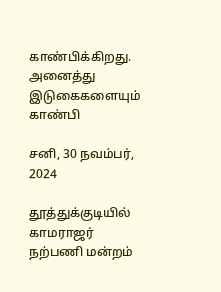காண்பிக்கிறது. அனைத்து இடுகைகளையும் காண்பி

சனி, 30 நவம்பர், 2024

தூத்துக்குடியில் காமராஜர் நற்பணி மன்றம்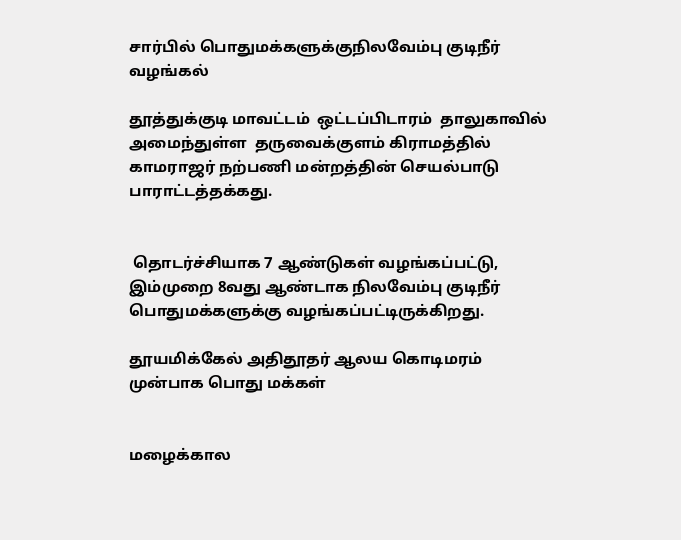சார்பில் பொதுமக்களுக்குநிலவேம்பு குடிநீர் வழங்கல்

தூத்துக்குடி மாவட்டம்  ஒட்டப்பிடாரம்  தாலுகாவில்  அமைந்துள்ள  தருவைக்குளம் கிராமத்தில்    காமராஜர் நற்பணி மன்றத்தின் செயல்பாடு பாராட்டத்தக்கது.


 தொடர்ச்சியாக 7 ஆண்டுகள் வழங்கப்பட்டு, இம்முறை 8வது ஆண்டாக நிலவேம்பு குடிநீர் பொதுமக்களுக்கு வழங்கப்பட்டிருக்கிறது.

தூயமிக்கேல் அதிதூதர் ஆலய கொடிமரம் முன்பாக பொது மக்கள்


மழைக்கால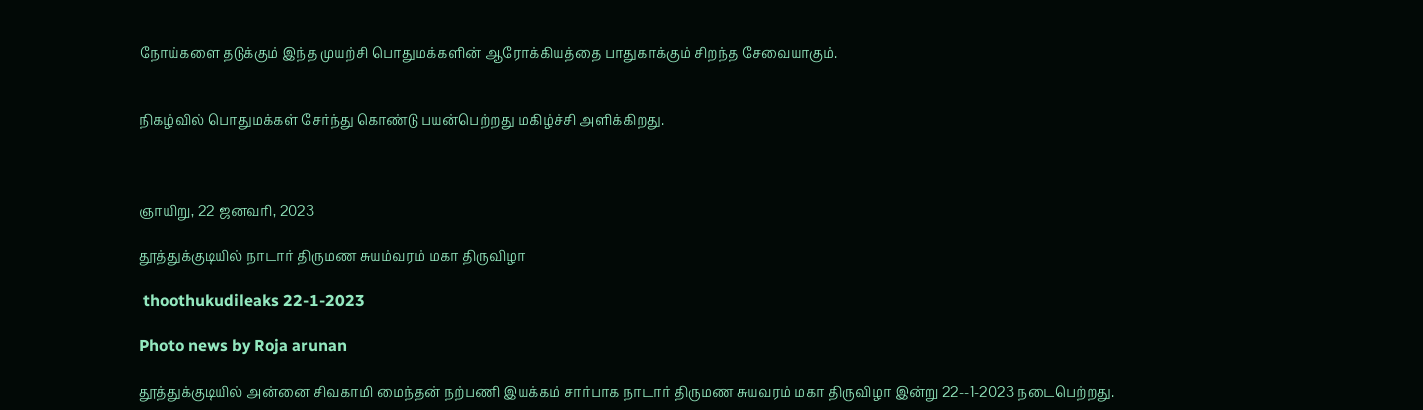நோய்களை தடுக்கும் இந்த முயற்சி பொதுமக்களின் ஆரோக்கியத்தை பாதுகாக்கும் சிறந்த சேவையாகும்.


நிகழ்வில் பொதுமக்கள் சேர்ந்து கொண்டு பயன்பெற்றது மகிழ்ச்சி அளிக்கிறது.



ஞாயிறு, 22 ஜனவரி, 2023

தூத்துக்குடியில் நாடார் திருமண சுயம்வரம் மகா திருவிழா

 thoothukudileaks 22-1-2023

Photo news by Roja arunan

தூத்துக்குடியில் அன்னை சிவகாமி மைந்தன் நற்பணி இயக்கம் சார்பாக நாடார் திருமண சுயவரம் மகா திருவிழா இன்று 22--1-2023 நடைபெற்றது.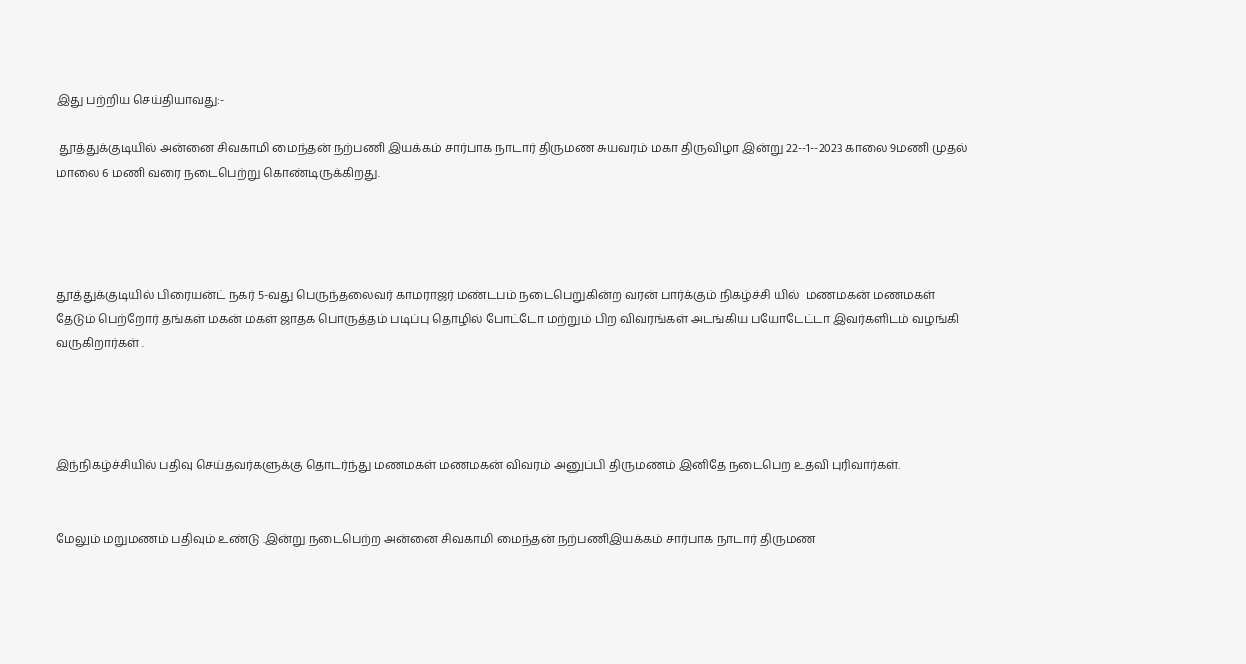இது பற்றிய செய்தியாவது:-

 தூத்துக்குடியில் அன்னை சிவகாமி மைந்தன் நற்பணி இயக்கம் சார்பாக நாடார் திருமண சுயவரம் மகா திருவிழா இன்று 22--1--2023 காலை 9மணி முதல் மாலை 6 மணி வரை நடைபெற்று கொண்டிருக்கிறது.




தூத்துக்குடியில் பிரையன்ட் நகர் 5-வது பெருந்தலைவர் காமராஜர் மண்டபம் நடைபெறுகின்ற வரன் பார்க்கும் நிகழ்ச்சி யில்  மணமகன் மணமகள் தேடும் பெற்றோர் தங்கள் மகன் மகள் ஜாதக பொருத்தம் படிப்பு தொழில் போட்டோ மற்றும் பிற விவரங்கள் அடங்கிய பயோடேட்டா இவர்களிடம் வழங்கி வருகிறார்கள் .




இந்நிகழ்ச்சியில் பதிவு செய்தவர்களுக்கு தொடர்ந்து மணமகள் மணமகன் விவரம் அனுப்பி திருமணம் இனிதே நடைபெற உதவி புரிவார்கள்.


மேலும் மறுமணம் பதிவும் உண்டு .இன்று நடைபெற்ற அன்னை சிவகாமி மைந்தன் நற்பணிஇயக்கம் சார்பாக நாடார் திருமண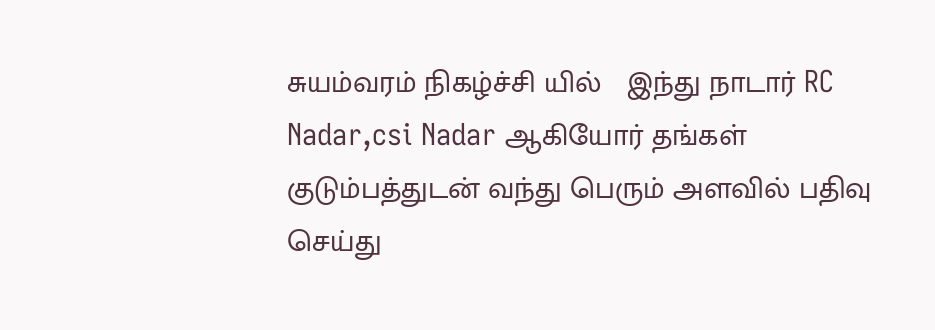சுயம்வரம் நிகழ்ச்சி யில்   இந்து நாடார் RC Nadar,csi Nadar ஆகியோர் தங்கள் குடும்பத்துடன் வந்து பெரும் அளவில் பதிவு செய்து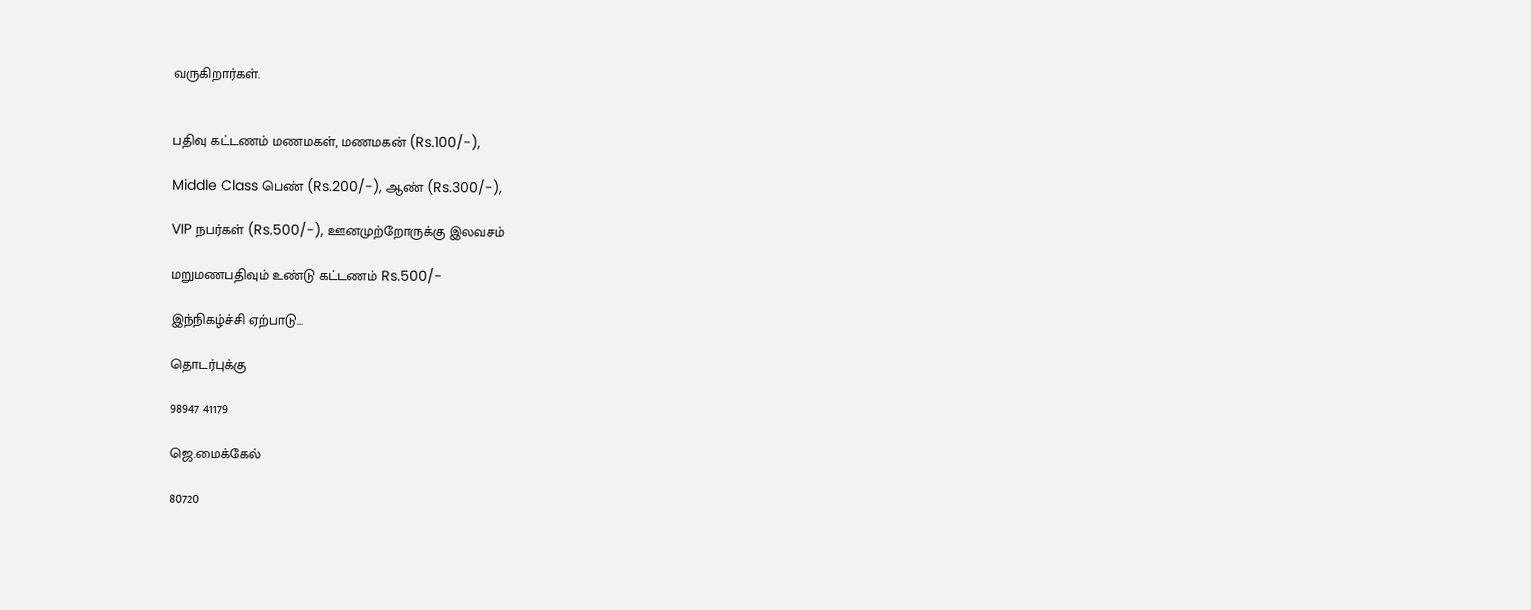வருகிறார்கள்.


பதிவு கட்டணம் மணமகள், மணமகன் (Rs.100/-),

Middle Class பெண் (Rs.200/-), ஆண் (Rs.300/-),

VIP நபர்கள் (Rs.500/-), ஊனமுற்றோருக்கு இலவசம்

மறுமணபதிவும் உண்டு கட்டணம் Rs.500/-

இந்நிகழ்ச்சி ஏற்பாடு...

தொடர்புக்கு

98947 41179

ஜெ.மைக்கேல்

80720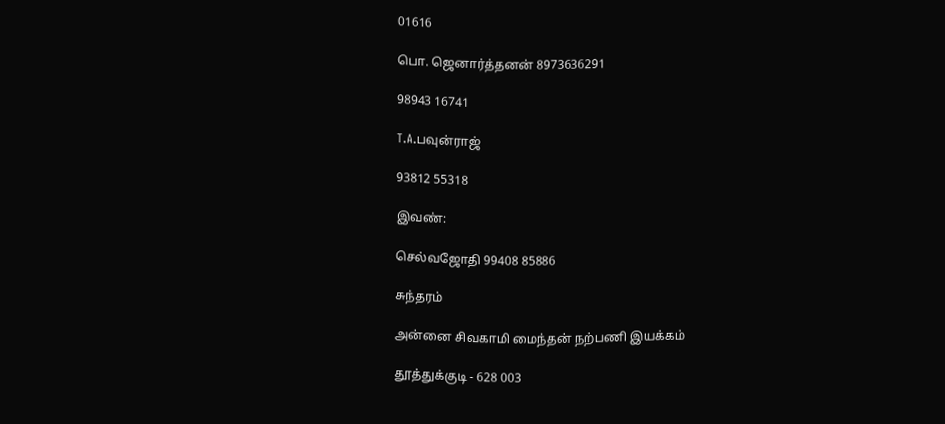01616

பொ. ஜெனார்த்தனன் 8973636291

98943 16741

T.A.பவுன்ராஜ்

93812 55318

இவண்:

செல்வஜோதி 99408 85886

சுந்தரம்

அன்னை சிவகாமி மைந்தன் நற்பணி இயக்கம்

தூத்துக்குடி - 628 003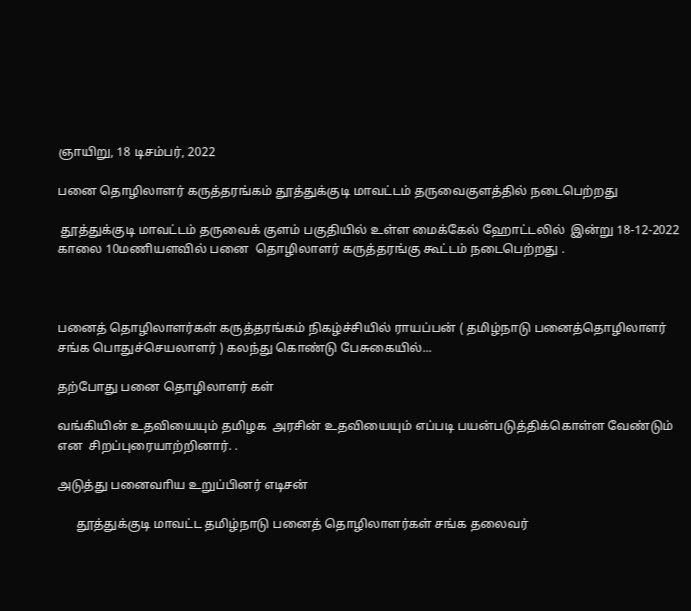ஞாயிறு, 18 டிசம்பர், 2022

பனை தொழிலாளர் கருத்தரங்கம் தூத்துக்குடி மாவட்டம் தருவைகுளத்தில் நடைபெற்றது

 தூத்துக்குடி மாவட்டம் தருவைக் குளம் பகுதியில் உள்ள மைக்கேல் ஹோட்டலில்  இன்று 18-12-2022 காலை 10மணியளவில் பனை  தொழிலாளர் கருத்தரங்கு கூட்டம் நடைபெற்றது .



பனைத் தொழிலாளர்கள் கருத்தரங்கம் நிகழ்ச்சியில் ராயப்பன் ( தமிழ்நாடு பனைத்தொழிலாளர் சங்க பொதுச்செயலாளர் ) கலந்து கொண்டு பேசுகையில்...

தற்போது பனை தொழிலாளர் கள்

வங்கியின் உதவியையும் தமிழக  அரசின் உதவியையும் எப்படி பயன்படுத்திக்கொள்ள வேண்டும்  என  சிறப்புரையாற்றினார். .

அடுத்து பனைவாிய உறுப்பினர் எடிசன்

      தூத்துக்குடி மாவட்ட தமிழ்நாடு பனைத் தொழிலாளர்கள் சங்க தலைவர்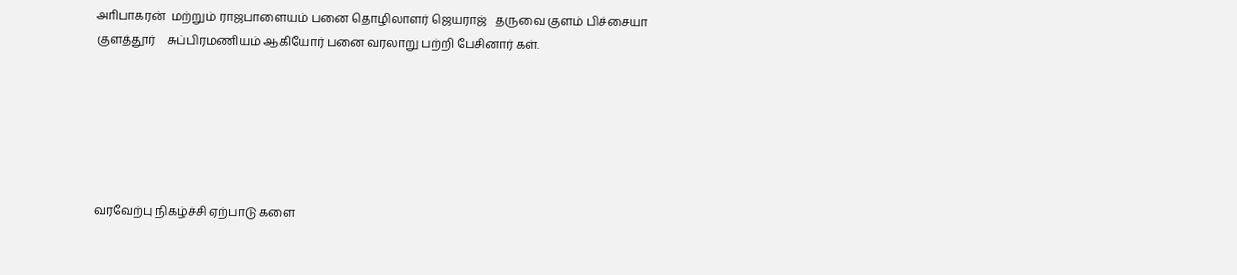அாிபாகரன்  மற்றும் ராஜபாளையம் பனை தொழிலாளர் ஜெயராஜ்   தருவை குளம் பிச்சையா குளத்தூர்    சுப்பிரமணியம் ஆகியோர் பனை வரலாறு பற்றி பேசினார் கள்.






வரவேற்பு நிகழ்ச்சி ஏற்பாடு களை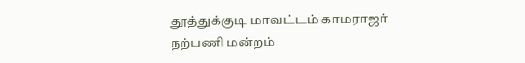தூத்துக்குடி மாவட்டம் காமராஜர் நற்பணி மன்றம்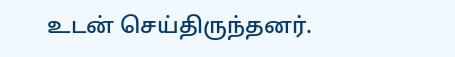உடன் செய்திருந்தனர்.